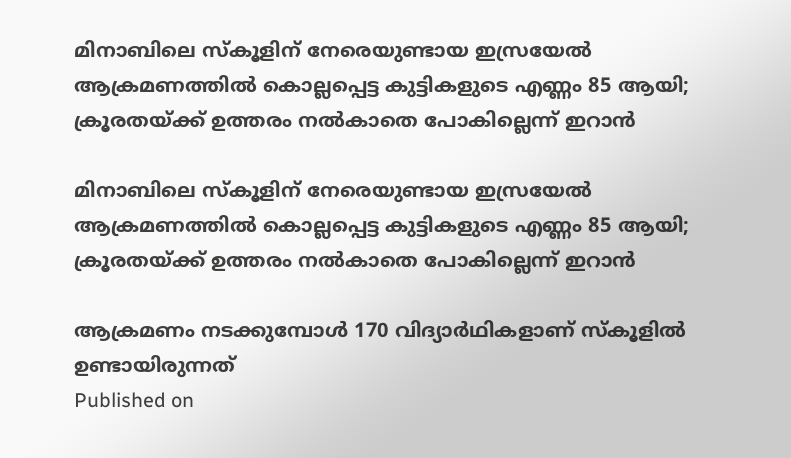മിനാബിലെ സ്‌കൂളിന് നേരെയുണ്ടായ ഇസ്രയേല്‍ ആക്രമണത്തിൽ കൊല്ലപ്പെട്ട കുട്ടികളുടെ എണ്ണം 85 ആയി; ക്രൂരതയ്ക്ക് ഉത്തരം നൽകാതെ പോകില്ലെന്ന് ഇറാൻ

മിനാബിലെ സ്‌കൂളിന് നേരെയുണ്ടായ ഇസ്രയേല്‍ ആക്രമണത്തിൽ കൊല്ലപ്പെട്ട കുട്ടികളുടെ എണ്ണം 85 ആയി; ക്രൂരതയ്ക്ക് ഉത്തരം നൽകാതെ പോകില്ലെന്ന് ഇറാൻ

ആക്രമണം നടക്കുമ്പോള്‍ 170 വിദ്യാര്‍ഥികളാണ് സ്‌കൂളില്‍ ഉണ്ടായിരുന്നത്
Published on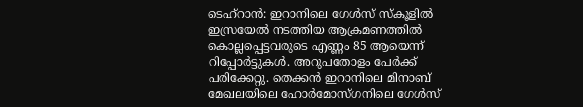ടെഹ്‌റാൻ: ഇറാനിലെ ഗേള്‍സ് സ്‌കൂളില്‍ ഇസ്രയേല്‍ നടത്തിയ ആക്രമണത്തില്‍ കൊല്ലപ്പെട്ടവരുടെ എണ്ണം 85 ആയെന്ന് റിപ്പോർട്ടുകൾ. അറുപതോളം പേര്‍ക്ക് പരിക്കേറ്റു. തെക്കൻ ഇറാനിലെ മിനാബ് മേഖലയിലെ ഹോര്‍മോസ്ഗനിലെ ഗേള്‍സ്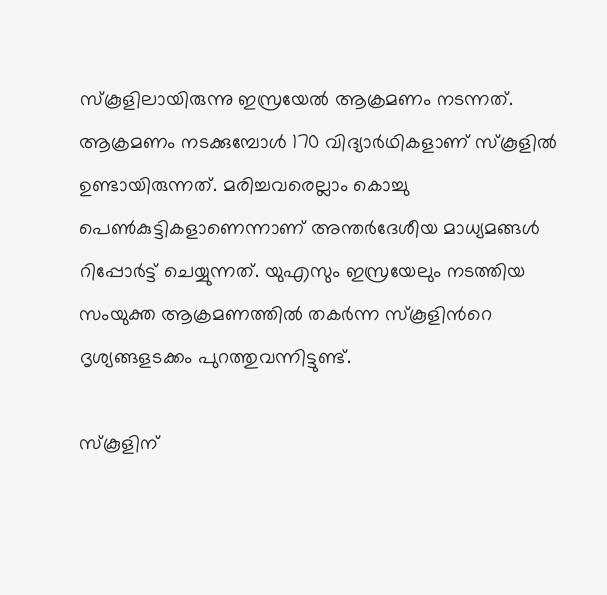സ്‌കൂളിലായിരുന്നു ഇസ്രയേല്‍ ആക്രമണം നടന്നത്. ആക്രമണം നടക്കുമ്പോള്‍ 170 വിദ്യാര്‍ഥികളാണ് സ്‌കൂളില്‍ ഉണ്ടായിരുന്നത്. മരിച്ചവരെല്ലാം കൊച്ചു പെൺകുട്ടികളാണെന്നാണ് അന്തർദേശീയ മാധ്യമങ്ങൾ റിപ്പോർട്ട് ചെയ്യുന്നത്. യുഎസും ഇസ്രയേലും നടത്തിയ സംയുക്ത ആക്രമണത്തിൽ തകർന്ന സ്കൂളിന്‍റെ ദൃശ്യങ്ങളടക്കം പുറത്തുവന്നിട്ടുണ്ട്.

സ്‌കൂളിന്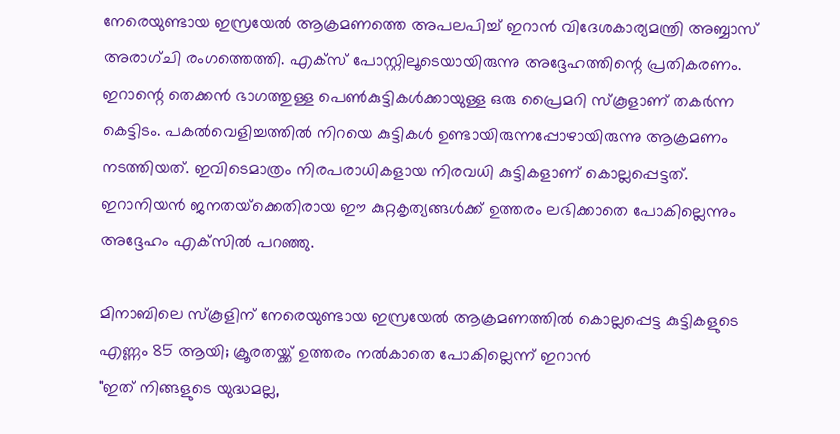നേരെയുണ്ടായ ഇസ്രയേല്‍ ആക്രമണത്തെ അപലപിച്ച് ഇറാന്‍ വിദേശകാര്യമന്ത്രി അബ്ബാസ് അരാഗ്ചി രംഗത്തെത്തി. എക്സ് പോസ്റ്റിലൂടെയായിരുന്നു അദ്ദേഹത്തിന്റെ പ്രതികരണം. ഇറാന്റെ തെക്കൻ ഭാഗത്തുള്ള പെൺകുട്ടികൾക്കായുള്ള ഒരു പ്രൈമറി സ്കൂളാണ് തകർന്ന കെട്ടിടം. പകല്‍വെളിച്ചത്തില്‍ നിറയെ കുട്ടികള്‍ ഉണ്ടായിരുന്നപ്പോഴായിരുന്നു ആക്രമണം നടത്തിയത്. ഇവിടെമാത്രം നിരപരാധികളായ നിരവധി കുട്ടികളാണ് കൊല്ലപ്പെട്ടത്. ഇറാനിയൻ ജനതയ്‌ക്കെതിരായ ഈ കുറ്റകൃത്യങ്ങൾക്ക് ഉത്തരം ലഭിക്കാതെ പോകില്ലെന്നും അദ്ദേഹം എക്‌സിൽ പറഞ്ഞു.

മിനാബിലെ സ്‌കൂളിന് നേരെയുണ്ടായ ഇസ്രയേല്‍ ആക്രമണത്തിൽ കൊല്ലപ്പെട്ട കുട്ടികളുടെ എണ്ണം 85 ആയി; ക്രൂരതയ്ക്ക് ഉത്തരം നൽകാതെ പോകില്ലെന്ന് ഇറാൻ
"ഇത് നിങ്ങളുടെ യുദ്ധമല്ല,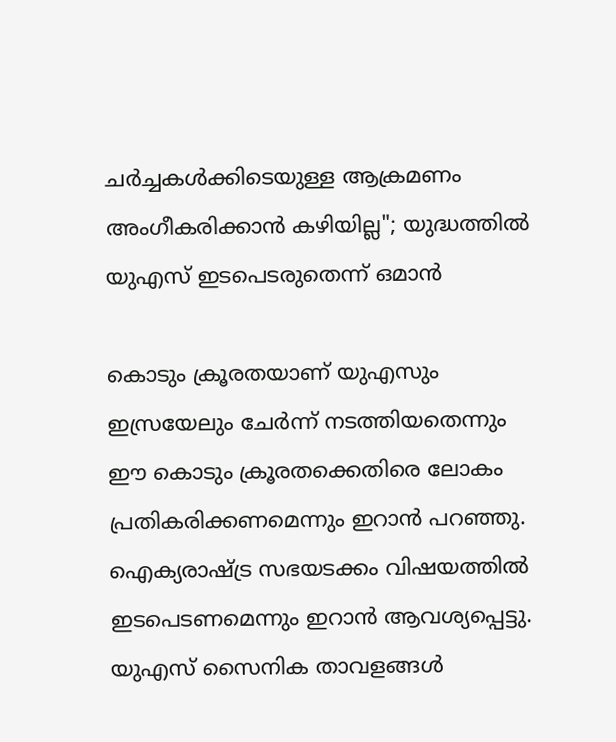ചർച്ചകൾക്കിടെയുള്ള ആക്രമണം അംഗീകരിക്കാൻ കഴിയില്ല"; യുദ്ധത്തിൽ യുഎസ് ഇടപെടരുതെന്ന് ഒമാൻ

കൊടും ക്രൂരതയാണ് യുഎസും ഇസ്രയേലും ചേർന്ന് നടത്തിയതെന്നും ഈ കൊടും ക്രൂരതക്കെതിരെ ലോകം പ്രതികരിക്കണമെന്നും ഇറാൻ പറഞ്ഞു. ഐക്യരാഷ്ട്ര സഭയടക്കം വിഷയത്തിൽ ഇടപെടണമെന്നും ഇറാൻ ആവശ്യപ്പെട്ടു. യുഎസ് സൈനിക താവളങ്ങൾ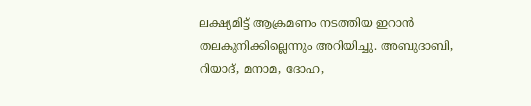ലക്ഷ്യമിട്ട് ആക്രമണം നടത്തിയ ഇറാൻ തലകുനിക്കില്ലെന്നും അറിയിച്ചു. അബുദാബി, റിയാദ്, മനാമ, ദോഹ,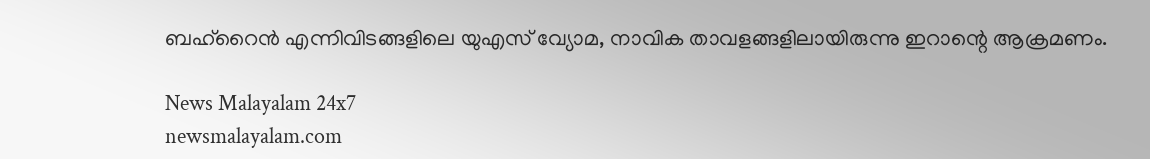ബഹ്റൈൻ എന്നിവിടങ്ങളിലെ യുഎസ് വ്യോമ, നാവിക താവളങ്ങളിലായിരുന്നു ഇറാന്റെ ആക്രമണം.

News Malayalam 24x7
newsmalayalam.com